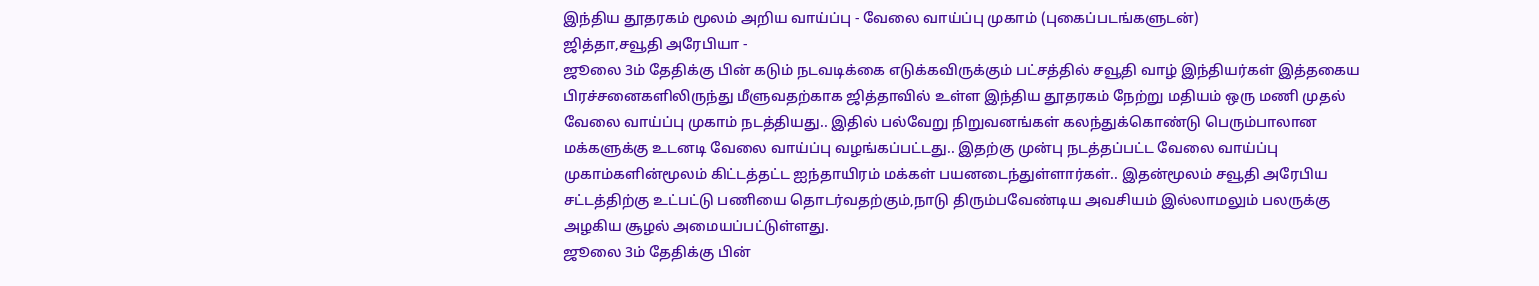இந்திய தூதரகம் மூலம் அறிய வாய்ப்பு - வேலை வாய்ப்பு முகாம் (புகைப்படங்களுடன்)
ஜித்தா,சவூதி அரேபியா -
ஜூலை 3ம் தேதிக்கு பின் கடும் நடவடிக்கை எடுக்கவிருக்கும் பட்சத்தில் சவூதி வாழ் இந்தியர்கள் இத்தகைய பிரச்சனைகளிலிருந்து மீளுவதற்காக ஜித்தாவில் உள்ள இந்திய தூதரகம் நேற்று மதியம் ஒரு மணி முதல் வேலை வாய்ப்பு முகாம் நடத்தியது.. இதில் பல்வேறு நிறுவனங்கள் கலந்துக்கொண்டு பெரும்பாலான மக்களுக்கு உடனடி வேலை வாய்ப்பு வழங்கப்பட்டது.. இதற்கு முன்பு நடத்தப்பட்ட வேலை வாய்ப்பு முகாம்களின்மூலம் கிட்டத்தட்ட ஐந்தாயிரம் மக்கள் பயனடைந்துள்ளார்கள்.. இதன்மூலம் சவூதி அரேபிய சட்டத்திற்கு உட்பட்டு பணியை தொடர்வதற்கும்,நாடு திரும்பவேண்டிய அவசியம் இல்லாமலும் பலருக்கு அழகிய சூழல் அமையப்பட்டுள்ளது.
ஜூலை 3ம் தேதிக்கு பின்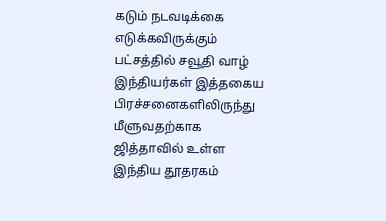கடும் நடவடிக்கை எடுக்கவிருக்கும் பட்சத்தில் சவூதி வாழ் இந்தியர்கள் இத்தகைய பிரச்சனைகளிலிருந்து மீளுவதற்காக ஜித்தாவில் உள்ள இந்திய தூதரகம்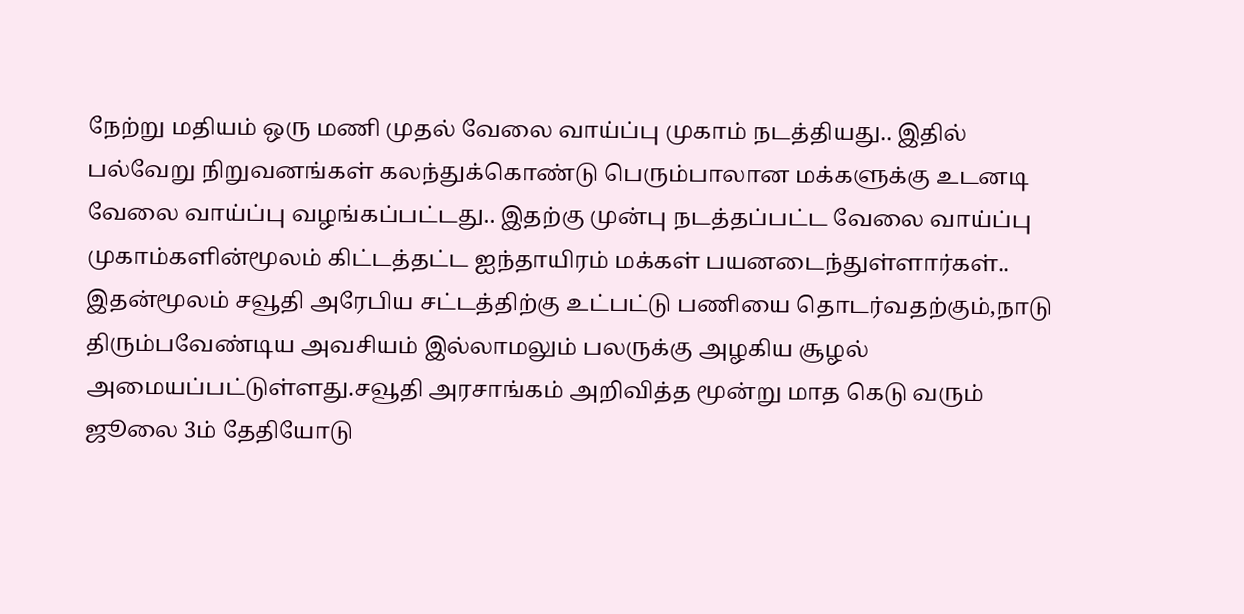நேற்று மதியம் ஒரு மணி முதல் வேலை வாய்ப்பு முகாம் நடத்தியது.. இதில் பல்வேறு நிறுவனங்கள் கலந்துக்கொண்டு பெரும்பாலான மக்களுக்கு உடனடி வேலை வாய்ப்பு வழங்கப்பட்டது.. இதற்கு முன்பு நடத்தப்பட்ட வேலை வாய்ப்பு முகாம்களின்மூலம் கிட்டத்தட்ட ஐந்தாயிரம் மக்கள் பயனடைந்துள்ளார்கள்.. இதன்மூலம் சவூதி அரேபிய சட்டத்திற்கு உட்பட்டு பணியை தொடர்வதற்கும்,நாடு திரும்பவேண்டிய அவசியம் இல்லாமலும் பலருக்கு அழகிய சூழல் அமையப்பட்டுள்ளது.சவூதி அரசாங்கம் அறிவித்த மூன்று மாத கெடு வரும் ஜூலை 3ம் தேதியோடு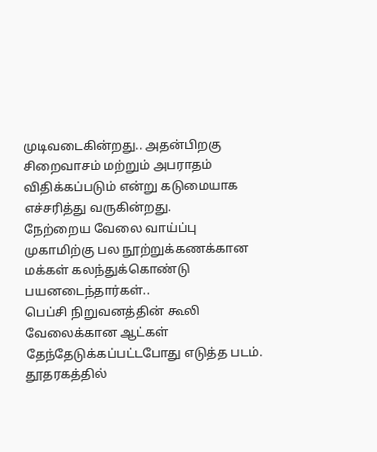முடிவடைகின்றது.. அதன்பிறகு சிறைவாசம் மற்றும் அபராதம் விதிக்கப்படும் என்று கடுமையாக எச்சரித்து வருகின்றது.
நேற்றைய வேலை வாய்ப்பு முகாமிற்கு பல நூற்றுக்கணக்கான மக்கள் கலந்துக்கொண்டு பயனடைந்தார்கள்..
பெப்சி நிறுவனத்தின் கூலி வேலைக்கான ஆட்கள் தேந்தேடுக்கப்பட்டபோது எடுத்த படம்.
தூதரகத்தில்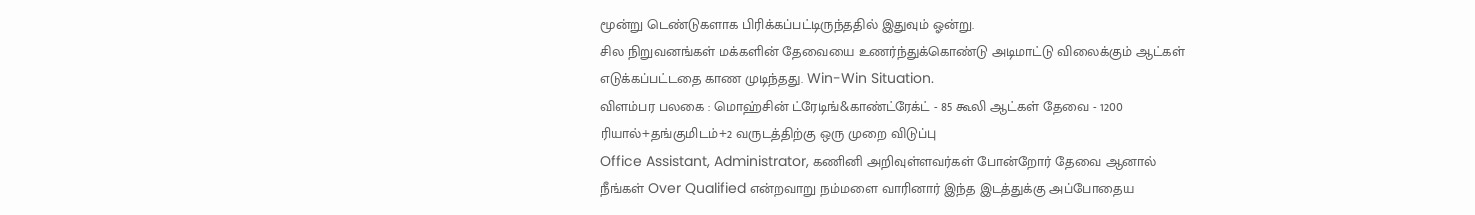மூன்று டெண்டுகளாக பிரிக்கப்பட்டிருந்ததில் இதுவும் ஓன்று.
சில நிறுவனங்கள் மக்களின் தேவையை உணர்ந்துக்கொண்டு அடிமாட்டு விலைக்கும் ஆட்கள் எடுக்கப்பட்டதை காண முடிந்தது. Win-Win Situation.
விளம்பர பலகை : மொஹ்சின் ட்ரேடிங்&காண்ட்ரேக்ட் - 85 கூலி ஆட்கள் தேவை - 1200 ரியால்+தங்குமிடம்+2 வருடத்திற்கு ஒரு முறை விடுப்பு
Office Assistant, Administrator, கணினி அறிவுள்ளவர்கள் போன்றோர் தேவை ஆனால் நீங்கள் Over Qualified என்றவாறு நம்மளை வாரினார் இந்த இடத்துக்கு அப்போதைய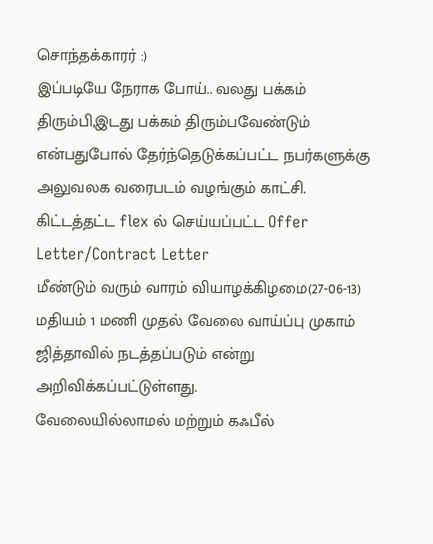சொந்தக்காரர் :)
இப்படியே நேராக போய்.. வலது பக்கம் திரும்பி,இடது பக்கம் திரும்பவேண்டும் என்பதுபோல் தேர்ந்தெடுக்கப்பட்ட நபர்களுக்கு அலுவலக வரைபடம் வழங்கும் காட்சி.
கிட்டத்தட்ட flex ல் செய்யப்பட்ட Offer Letter/Contract Letter
மீண்டும் வரும் வாரம் வியாழக்கிழமை(27-06-13) மதியம் 1 மணி முதல் வேலை வாய்ப்பு முகாம் ஜித்தாவில் நடத்தப்படும் என்று அறிவிக்கப்பட்டுள்ளது.
வேலையில்லாமல் மற்றும் கஃபீல்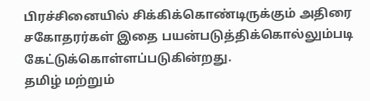பிரச்சினையில் சிக்கிக்கொண்டிருக்கும் அதிரை சகோதரர்கள் இதை பயன்படுத்திக்கொல்லும்படி கேட்டுக்கொள்ளப்படுகின்றது.
தமிழ் மற்றும்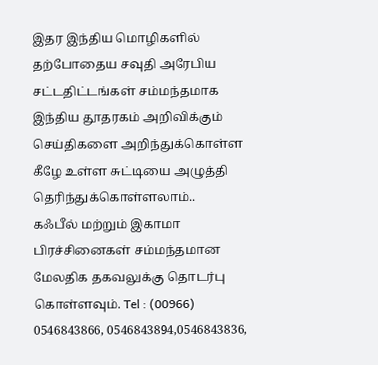இதர இந்திய மொழிகளில் தற்போதைய சவுதி அரேபிய சட்டதிட்டங்கள் சம்மந்தமாக இந்திய தூதரகம் அறிவிக்கும் செய்திகளை அறிந்துக்கொள்ள கீழே உள்ள சுட்டியை அழுத்தி தெரிந்துக்கொள்ளலாம்..
கஃபீல் மற்றும் இகாமா பிரச்சினைகள் சம்மந்தமான மேலதிக தகவலுக்கு தொடர்பு கொள்ளவும். Tel : (00966) 0546843866, 0546843894,0546843836,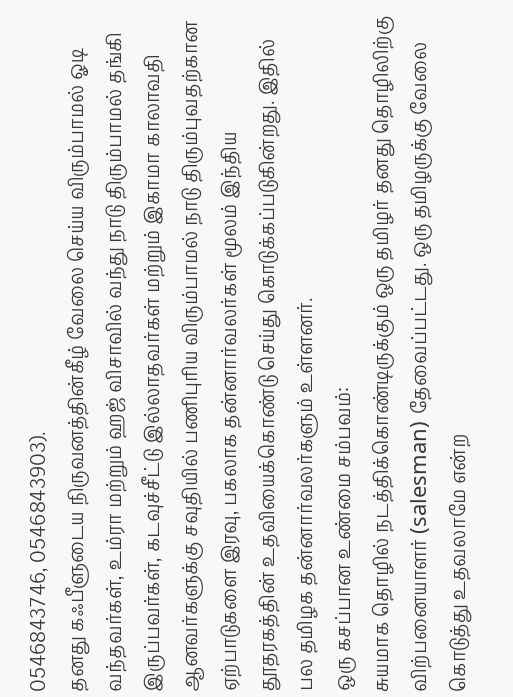0546843746, 0546843903).
தனது கஃபீளுடைய நிருவனத்தின்கீழ் வேலை செய்ய விரும்பாமல் ஓடி வந்தவர்கள், உம்ரா மற்றும் ஹஜ் விசாவில் வந்து நாடு திரும்பாமல் தங்கி இருப்பவர்கள், கடவுச்சீட்டு இல்லாதவர்கள் மற்றும் இகாமா காலாவதி ஆனவர்களுக்கு சவுதியில் பணிபுரிய விரும்பாமல் நாடு திரும்புவதற்கான ஏற்பாடுகளை இரவு, பகலாக தன்னார்வலர்கள் மூலம் இந்திய தூதரகத்தின் உதவியைக்கொண்டு செய்து கொடுக்கப்படுகின்றது. இதில் பல தமிழக தன்னார்வலர்களும் உள்ளனர்.
ஒரு கசப்பான உண்மை சம்பவம்:
சுயமாக தொழில் நடத்திக்கொண்டிருக்கும் ஒரு தமிழர் தனது தொழிலிற்கு விற்பனையாளர் (salesman) தேவைப்பட்டது. ஒரு தமிழருக்கு வேலை கொடுத்து உதவலாமே என்ற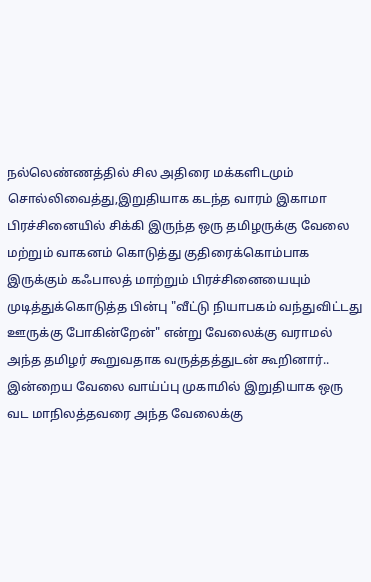நல்லெண்ணத்தில் சில அதிரை மக்களிடமும் சொல்லிவைத்து,இறுதியாக கடந்த வாரம் இகாமா பிரச்சினையில் சிக்கி இருந்த ஒரு தமிழருக்கு வேலை மற்றும் வாகனம் கொடுத்து குதிரைக்கொம்பாக இருக்கும் கஃபாலத் மாற்றும் பிரச்சினையையும் முடித்துக்கொடுத்த பின்பு "வீட்டு நியாபகம் வந்துவிட்டது ஊருக்கு போகின்றேன்" என்று வேலைக்கு வராமல் அந்த தமிழர் கூறுவதாக வருத்தத்துடன் கூறினார்.. இன்றைய வேலை வாய்ப்பு முகாமில் இறுதியாக ஒரு வட மாநிலத்தவரை அந்த வேலைக்கு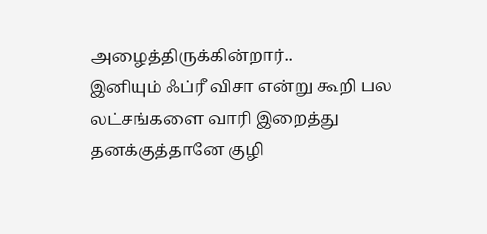அழைத்திருக்கின்றார்..
இனியும் ஃப்ரீ விசா என்று கூறி பல லட்சங்களை வாரி இறைத்து தனக்குத்தானே குழி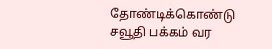தோண்டிக்கொண்டு சவூதி பக்கம் வர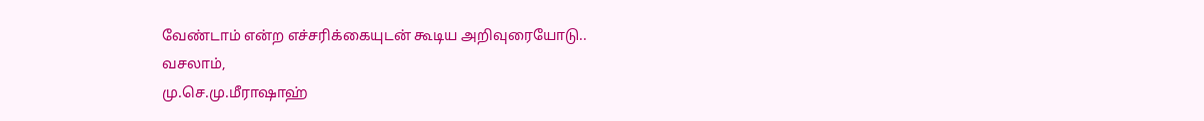வேண்டாம் என்ற எச்சரிக்கையுடன் கூடிய அறிவுரையோடு..
வசலாம்,
மு.செ.மு.மீராஷாஹ்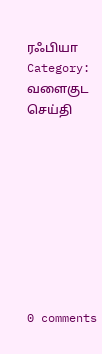ரஃபியா
Category: வளைகுட செய்தி









0 comments